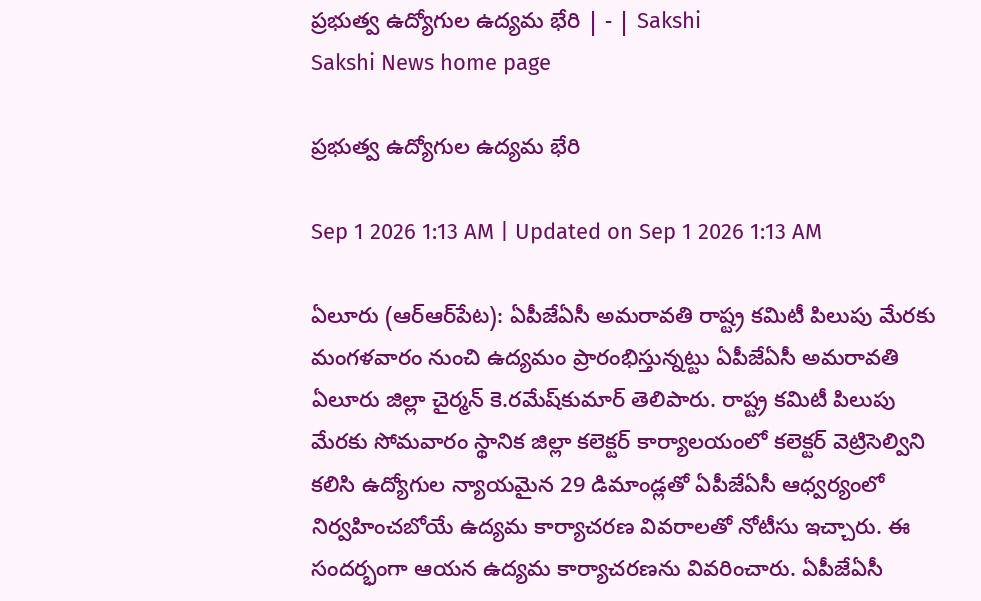ప్రభుత్వ ఉద్యోగుల ఉద్యమ భేరి | - | Sakshi
Sakshi News home page

ప్రభుత్వ ఉద్యోగుల ఉద్యమ భేరి

Sep 1 2026 1:13 AM | Updated on Sep 1 2026 1:13 AM

ఏలూరు (ఆర్‌ఆర్‌పేట): ఏపీజేఏసీ అమరావతి రాష్ట్ర కమిటీ పిలుపు మేరకు మంగళవారం నుంచి ఉద్యమం ప్రారంభిస్తున్నట్టు ఏపీజేఏసీ అమరావతి ఏలూరు జిల్లా చైర్మన్‌ కె.రమేష్‌కుమార్‌ తెలిపారు. రాష్ట్ర కమిటీ పిలుపు మేరకు సోమవారం స్థానిక జిల్లా కలెక్టర్‌ కార్యాలయంలో కలెక్టర్‌ వెట్రిసెల్విని కలిసి ఉద్యోగుల న్యాయమైన 29 డిమాండ్లతో ఏపీజేఏసీ ఆధ్వర్యంలో నిర్వహించబోయే ఉద్యమ కార్యాచరణ వివరాలతో నోటీసు ఇచ్చారు. ఈ సందర్భంగా ఆయన ఉద్యమ కార్యాచరణను వివరించారు. ఏపీజేఏసీ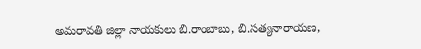అమరావతి జిల్లా నాయకులు బి.రాంబాబు, బి.సత్యనారాయణ,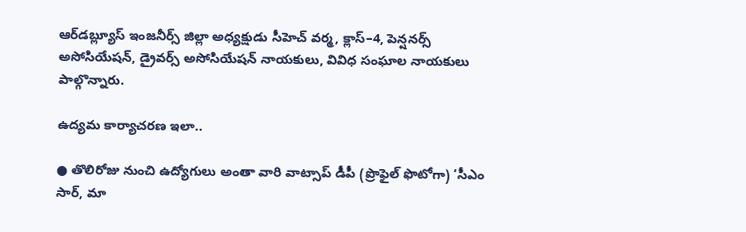ఆర్‌డబ్ల్యూస్‌ ఇంజనీర్స్‌ జిల్లా అధ్యక్షుడు సీహెచ్‌ వర్మ, క్లాస్‌–4, పెన్షనర్స్‌ అసోసియేషన్‌, డ్రైవర్స్‌ అసోసియేషన్‌ నాయకులు, వివిధ సంఘాల నాయకులు పాల్గొన్నారు.

ఉద్యమ కార్యాచరణ ఇలా..

● తొలిరోజు నుంచి ఉద్యోగులు అంతా వారి వాట్సాప్‌ డీపీ (ప్రొఫైల్‌ ఫొటోగా) ‘సీఎం సార్‌, మా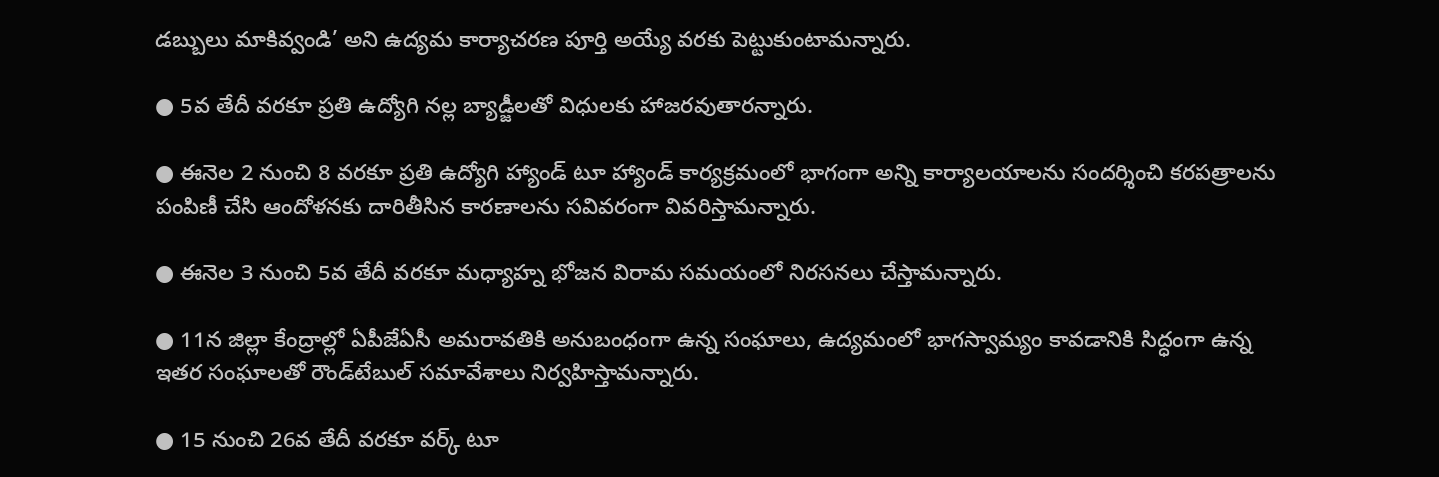డబ్బులు మాకివ్వండి’ అని ఉద్యమ కార్యాచరణ పూర్తి అయ్యే వరకు పెట్టుకుంటామన్నారు.

● 5వ తేదీ వరకూ ప్రతి ఉద్యోగి నల్ల బ్యాడ్జీలతో విధులకు హాజరవుతారన్నారు.

● ఈనెల 2 నుంచి 8 వరకూ ప్రతి ఉద్యోగి హ్యాండ్‌ టూ హ్యాండ్‌ కార్యక్రమంలో భాగంగా అన్ని కార్యాలయాలను సందర్శించి కరపత్రాలను పంపిణీ చేసి ఆందోళనకు దారితీసిన కారణాలను సవివరంగా వివరిస్తామన్నారు.

● ఈనెల 3 నుంచి 5వ తేదీ వరకూ మధ్యాహ్న భోజన విరామ సమయంలో నిరసనలు చేస్తామన్నారు.

● 11న జిల్లా కేంద్రాల్లో ఏపీజేఏసీ అమరావతికి అనుబంధంగా ఉన్న సంఘాలు, ఉద్యమంలో భాగస్వామ్యం కావడానికి సిద్ధంగా ఉన్న ఇతర సంఘాలతో రౌండ్‌టేబుల్‌ సమావేశాలు నిర్వహిస్తామన్నారు.

● 15 నుంచి 26వ తేదీ వరకూ వర్క్‌ టూ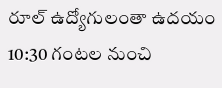రూల్‌ ఉద్యోగులంతా ఉదయం 10:30 గంటల నుంచి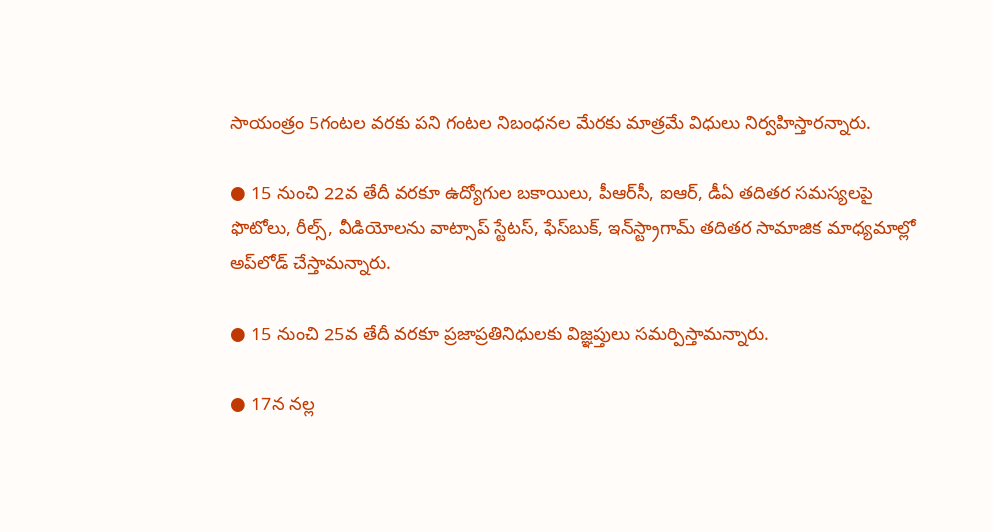సాయంత్రం 5గంటల వరకు పని గంటల నిబంధనల మేరకు మాత్రమే విధులు నిర్వహిస్తారన్నారు.

● 15 నుంచి 22వ తేదీ వరకూ ఉద్యోగుల బకాయిలు, పీఆర్‌సీ, ఐఆర్‌, డీఏ తదితర సమస్యలపై ఫొటోలు, రీల్స్‌, వీడియోలను వాట్సాప్‌ స్టేటస్‌, ఫేస్‌బుక్‌, ఇన్‌స్ట్రాగామ్‌ తదితర సామాజిక మాధ్యమాల్లో అప్‌లోడ్‌ చేస్తామన్నారు.

● 15 నుంచి 25వ తేదీ వరకూ ప్రజాప్రతినిధులకు విజ్ఞప్తులు సమర్పిస్తామన్నారు.

● 17న నల్ల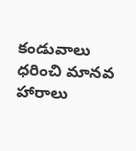కండువాలు ధరించి మానవ హారాలు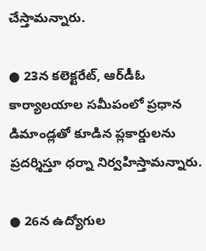చేస్తామన్నారు.

● 23న కలెక్టరేట్‌, ఆర్‌డీఓ కార్యాలయాల సమీపంలో ప్రధాన డిమాండ్లతో కూడిన ప్లకార్డులను ప్రదర్శిస్తూ ధర్నా నిర్వహిస్తామన్నారు.

● 26న ఉద్యోగుల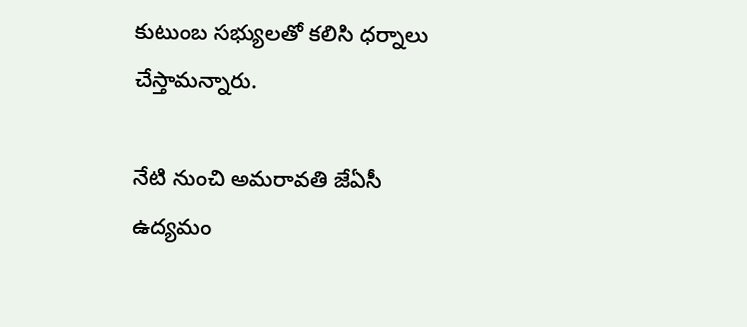కుటుంబ సభ్యులతో కలిసి ధర్నాలు చేస్తామన్నారు.

నేటి నుంచి అమరావతి జేఏసీ ఉద్యమం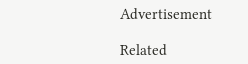Advertisement

Related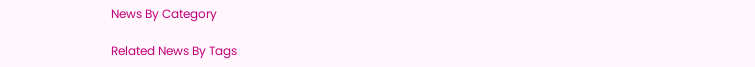News By Category

Related News By Tags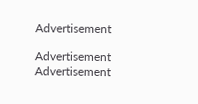Advertisement

Advertisement
Advertisement